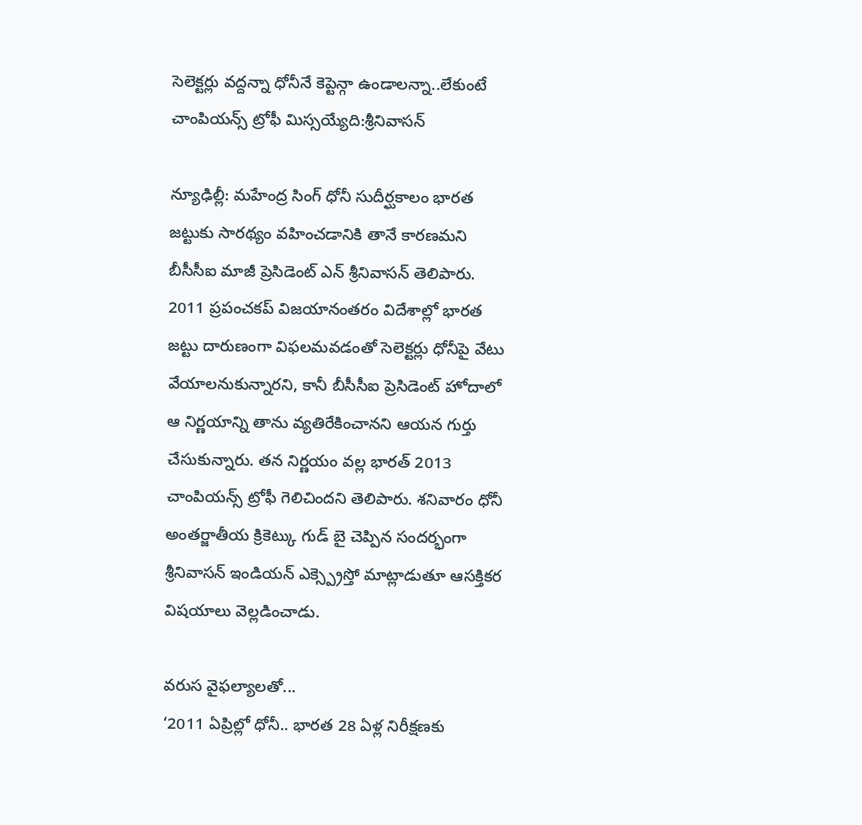సెలెక్టర్లు వద్దన్నా ధోనీనే కెప్టెన్గా ఉండాలన్నా..లేకుంటే చాంపియన్స్ ట్రోఫీ మిస్సయ్యేది:శ్రీనివాసన్

న్యూఢిల్లీ: మహేంద్ర సింగ్ ధోనీ సుదీర్ఘకాలం భారత జట్టుకు సారథ్యం వహించడానికి తానే కారణమని బీసీసీఐ మాజీ ప్రెసిడెంట్ ఎన్ శ్రీనివాసన్ తెలిపారు. 2011 ప్రపంచకప్ విజయానంతరం విదేశాల్లో భారత జట్టు దారుణంగా విఫలమవడంతో సెలెక్టర్లు ధోనీపై వేటు వేయాలనుకున్నారని, కానీ బీసీసీఐ ప్రెసిడెంట్ హోదాలో ఆ నిర్ణయాన్ని తాను వ్యతిరేకించానని ఆయన గుర్తు చేసుకున్నారు. తన నిర్ణయం వల్ల భారత్ 2013 చాంపియన్స్ ట్రోఫీ గెలిచిందని తెలిపారు. శనివారం ధోనీ అంతర్జాతీయ క్రికెట్కు గుడ్ బై చెప్పిన సందర్భంగా శ్రీనివాసన్ ఇండియన్ ఎక్స్ప్రెస్తో మాట్లాడుతూ ఆసక్తికర విషయాలు వెల్లడించాడు.

వరుస వైఫల్యాలతో...
‘2011 ఏప్రిల్లో ధోనీ.. భారత 28 ఏళ్ల నిరీక్షణకు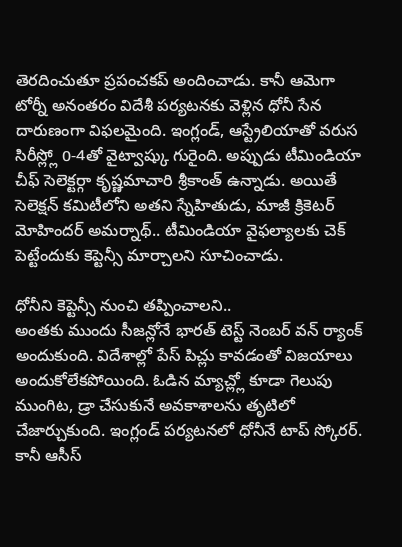తెరదించుతూ ప్రపంచకప్ అందించాడు. కానీ ఆమెగా టోర్నీ అనంతరం విదేశీ పర్యటనకు వెళ్లిన ధోనీ సేన దారుణంగా విఫలమైంది. ఇంగ్లండ్, ఆస్ట్రేలియాతో వరుస సిరీస్ల్లో 0-4తో వైట్వాష్కు గురైంది. అప్పుడు టీమిండియా చీఫ్ సెలెక్టర్గా కృష్ణమాచారి శ్రీకాంత్ ఉన్నాడు. అయితే సెలెక్షన్ కమిటీలోని అతని స్నేహితుడు, మాజీ క్రికెటర్ మోహిందర్ అమర్నాథ్.. టీమిండియా వైఫల్యాలకు చెక్ పెట్టేందుకు కెప్టెన్సీ మార్చాలని సూచించాడు.

ధోనీని కెప్టెన్సీ నుంచి తప్పించాలని..
అంతకు ముందు సీజన్లోనే భారత్ టెస్ట్ నెంబర్ వన్ ర్యాంక్ అందుకుంది. విదేశాల్లో పేస్ పిచ్లు కావడంతో విజయాలు అందుకోలేకపోయింది. ఓడిన మ్యాచ్ల్లో కూడా గెలుపు ముంగిట, డ్రా చేసుకునే అవకాశాలను తృటిలో చేజార్చుకుంది. ఇంగ్లండ్ పర్యటనలో ధోనీనే టాప్ స్కోరర్. కానీ ఆసీస్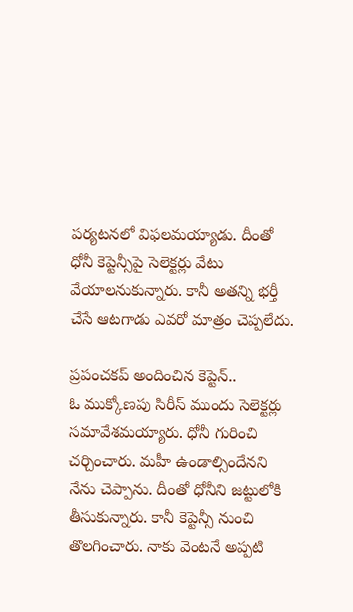పర్యటనలో విఫలమయ్యాడు. దీంతో ధోనీ కెప్టెన్సీపై సెలెక్టర్లు వేటు వేయాలనుకున్నారు. కానీ అతన్ని భర్తీ చేసే ఆటగాడు ఎవరో మాత్రం చెప్పలేదు.

ప్రపంచకప్ అందించిన కెప్టెన్..
ఓ ముక్కోణపు సిరీస్ ముందు సెలెక్టర్లు సమావేశమయ్యారు. ధోనీ గురించి చర్చించారు. మహీ ఉండాల్సిందేనని నేను చెప్పాను. దీంతో ధోనీని జట్టులోకి తీసుకున్నారు. కానీ కెప్టెన్సీ నుంచి తొలగించారు. నాకు వెంటనే అప్పటి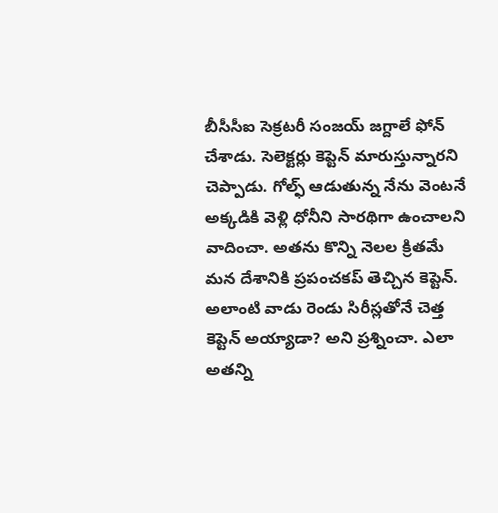బీసీసీఐ సెక్రటరీ సంజయ్ జగ్దాలే ఫోన్ చేశాడు. సెలెక్టర్లు కెప్టెన్ మారుస్తున్నారని చెప్పాడు. గోల్ఫ్ ఆడుతున్న నేను వెంటనే అక్కడికి వెళ్లి ధోనీని సారథిగా ఉంచాలని వాదించా. అతను కొన్ని నెలల క్రితమే మన దేశానికి ప్రపంచకప్ తెచ్చిన కెప్టెన్. అలాంటి వాడు రెండు సిరీస్లతోనే చెత్త కెప్టెన్ అయ్యాడా? అని ప్రశ్నించా. ఎలా అతన్ని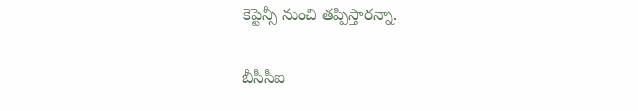కెప్టెన్సీ నుంచి తప్పిస్తారన్నా.

బీసీసీఐ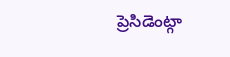ప్రెసిడెంట్గా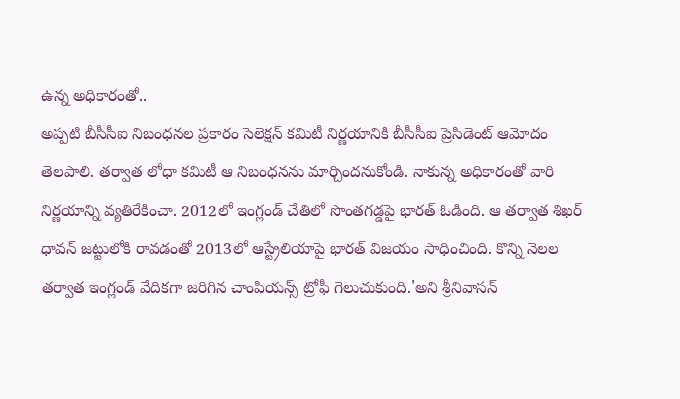ఉన్న అధికారంతో..
అప్పటి బీసీసీఐ నిబంధనల ప్రకారం సెలెక్షన్ కమిటీ నిర్ణయానికి బీసీసీఐ ప్రెసిడెంట్ ఆమోదం తెలపాలి. తర్వాత లోధా కమిటీ ఆ నిబంధనను మార్చిందనుకోండి. నాకున్న అధికారంతో వారి నిర్ణయాన్ని వ్యతిరేకించా. 2012లో ఇంగ్లండ్ చేతిలో సొంతగడ్డపై భారత్ ఓడింది. ఆ తర్వాత శిఖర్ ధావన్ జట్టులోకి రావడంతో 2013లో ఆస్ట్రేలియాపై భారత్ విజయం సాధించింది. కొన్ని నెలల తర్వాత ఇంగ్లండ్ వేదికగా జరిగిన చాంపియన్స్ ట్రోఫీ గెలుచుకుంది.'అని శ్రీనివాసన్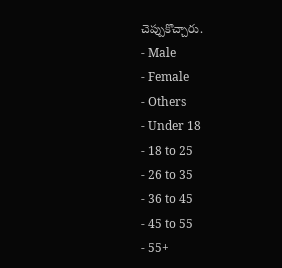చెప్పుకొచ్చారు.
- Male
- Female
- Others
- Under 18
- 18 to 25
- 26 to 35
- 36 to 45
- 45 to 55
- 55+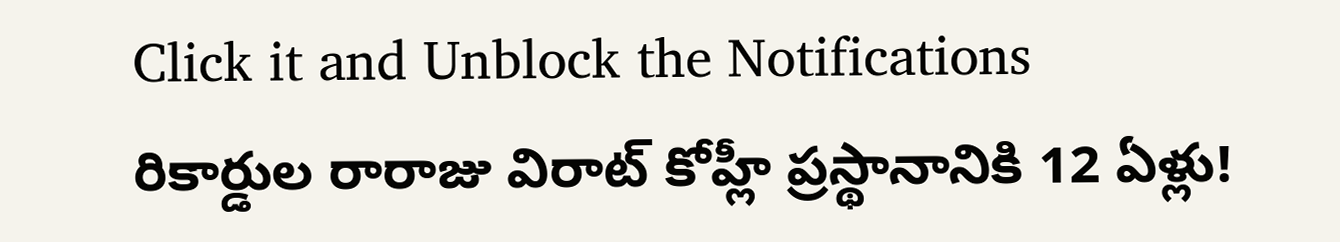Click it and Unblock the Notifications
రికార్డుల రారాజు విరాట్ కోహ్లీ ప్రస్థానానికి 12 ఏళ్లు!